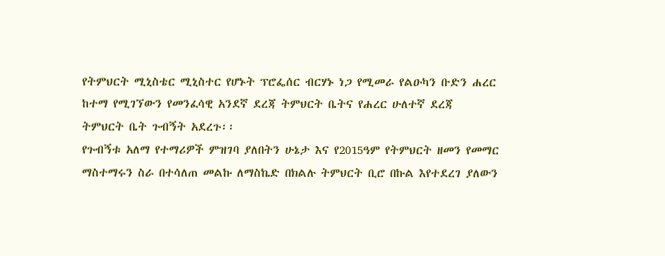የትምህርት ሚኒስቴር ሚኒስተር የሆኑት ፕሮፌሰር ብርሃኑ ነጋ የሚመራ የልዑካን ቡድን ሐረር ከተማ የሚገኘውን የመንፈሳዊ አንደኛ ደረጃ ትምህርት ቤትና የሐረር ሁለተኛ ደረጃ ትምህርት ቤት ጉብኝት አደረጉ፡፡
የጉብኝቱ አለማ የተማሪዎች ምዝገባ ያለበትን ሁኔታ እና የ2015ዓም የትምህርት ዘመን የመማር ማስተማሩን ስራ በተሳለጠ መልኩ ለማስኬድ በክልሉ ትምህርት ቢሮ በኩል እየተደረገ ያለውን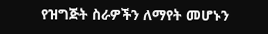የዝግጅት ስራዎችን ለማየት መሆኑን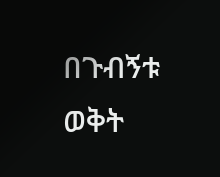በጉብኝቱ ወቅት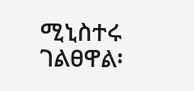ሚኒስተሩ ገልፀዋል፡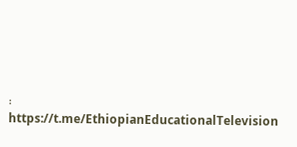፡
https://t.me/EthiopianEducationalTelevision